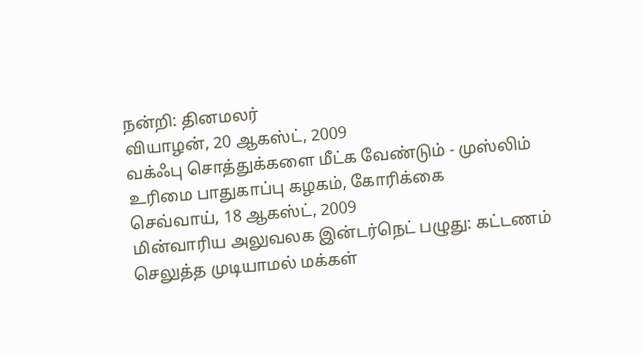நன்றி: தினமலர்
வியாழன், 20 ஆகஸ்ட், 2009
வக்ஃபு சொத்துக்களை மீட்க வேண்டும் - முஸ்லிம் உரிமை பாதுகாப்பு கழகம், கோரிக்கை
செவ்வாய், 18 ஆகஸ்ட், 2009
மின்வாரிய அலுவலக இன்டர்நெட் பழுது: கட்டணம் செலுத்த முடியாமல் மக்கள்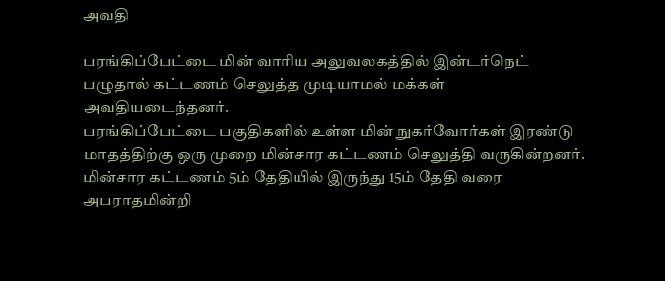அவதி

பரங்கிப்பேட்டை மின் வாரிய அலுவலகத்தில் இன்டர்நெட் பழுதால் கட்டணம் செலுத்த முடியாமல் மக்கள் அவதியடைந்தனர்.
பரங்கிப்பேட்டை பகுதிகளில் உள்ள மின் நுகர்வோர்கள் இரண்டு மாதத்திற்கு ஒரு முறை மின்சார கட்டணம் செலுத்தி வருகின்றனர்.
மின்சார கட்டணம் 5ம் தேதியில் இருந்து 15ம் தேதி வரை அபராதமின்றி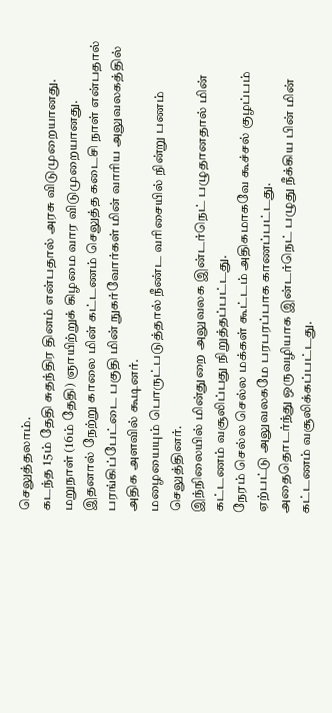செலுத்தலாம்.
கடந்த 15ம் தேதி சுதந்திர தினம் என்பதால் அரசு விடுமுறையானது.
மறுநாள் (16ம் தேதி) ஞாயிற்றுக் கிழமை வார விடுமுறையானது.
இதனால் நேற்று காலை மின் கட்டணம் செலுத்த கடைசி நாள் என்பதால் பரங்கிப்பேட்டை பகுதி மின் நுகர்வோர்கள் மின் வாரிய அலுவலகத்தில் அதிக அளவில் கூடினர்.
மழையையும் பொருட்படுத்தால் நீண்ட வரிசையில் நின்று பணம் செலுத்தினர்.
இந்நிலையில் மின்துறை அலுவலக இன்டர்நெட் பழுதானதால் மின் கட்டணம் வசூலிப்பது நிறுத்தப்பட்டது.
நேரம் செல்ல செல்ல மக்கள் கூட்டம் அதிகமாகவே கூச்சல் குழப்பம் ஏற்பட்டு அலுவலகமே பரபரப்பாக காணப்பட்டது.
அதைதொடர்ந்து ஒருவழியாக இன்டர்நெட் பழுது நீக்கிய பின் மின் கட்டணம் வசூலிக்கப்பட்டது.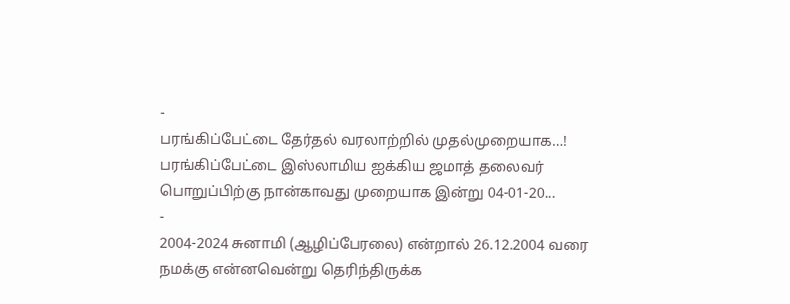-
பரங்கிப்பேட்டை தேர்தல் வரலாற்றில் முதல்முறையாக…! பரங்கிப்பேட்டை இஸ்லாமிய ஐக்கிய ஜமாத் தலைவர் பொறுப்பிற்கு நான்காவது முறையாக இன்று 04-01-20...
-
2004-2024 சுனாமி (ஆழிப்பேரலை) என்றால் 26.12.2004 வரை நமக்கு என்னவென்று தெரிந்திருக்க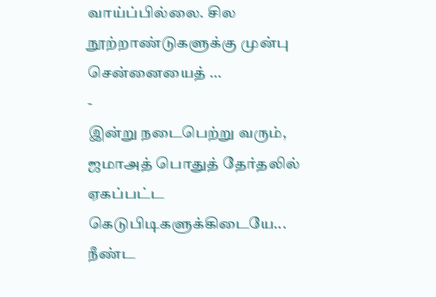வாய்ப்பில்லை. சில நூற்றாண்டுகளுக்கு முன்பு சென்னையைத் ...
-
இன்று நடைபெற்று வரும், ஜமாஅத் பொதுத் தேர்தலில் ஏகப்பட்ட கெடுபிடிகளுக்கிடையே... நீண்ட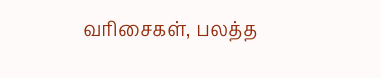வரிசைகள், பலத்த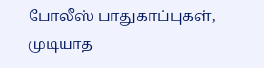போலீஸ் பாதுகாப்புகள், முடியாத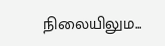நிலையிலும...